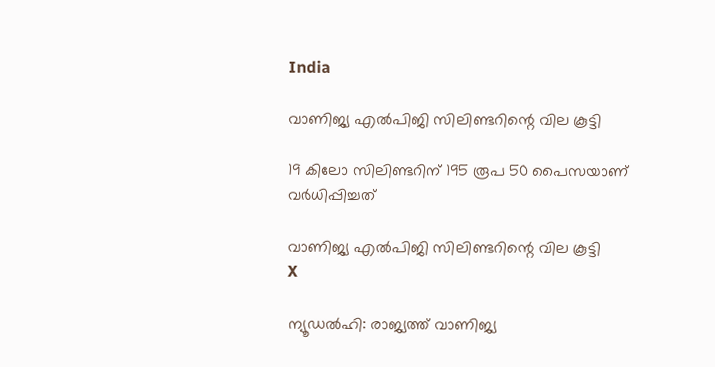India

വാണിജ്യ എല്‍പിജി സിലിണ്ടറിന്റെ വില കൂട്ടി

19 കിലോ സിലിണ്ടറിന് 195 രൂപ 50 പൈസയാണ് വര്‍ധിപ്പിച്ചത്

വാണിജ്യ എല്‍പിജി സിലിണ്ടറിന്റെ വില കൂട്ടി
X

ന്യൂഡല്‍ഹി: രാജ്യത്ത് വാണിജ്യ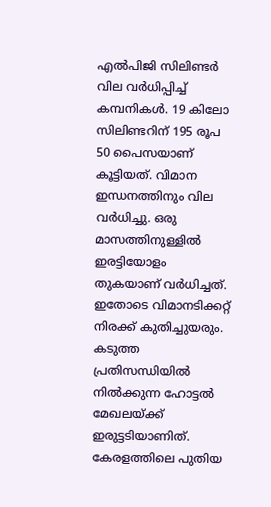എല്‍പിജി സിലിണ്ടര്‍ വില വര്‍ധിപ്പിച്ച് കമ്പനികള്‍. 19 കിലോ സിലിണ്ടറിന് 195 രൂപ 50 പൈസയാണ് കൂട്ടിയത്. വിമാന ഇന്ധനത്തിനും വില വര്‍ധിച്ചു. ഒരു മാസത്തിനുള്ളില്‍ ഇരട്ടിയോളം തുകയാണ് വര്‍ധിച്ചത്. ഇതോടെ വിമാനടിക്കറ്റ് നിരക്ക് കുതിച്ചുയരും. കടുത്ത പ്രതിസന്ധിയില്‍ നില്‍ക്കുന്ന ഹോട്ടല്‍ മേഖലയ്ക്ക് ഇരുട്ടടിയാണിത്. കേരളത്തിലെ പുതിയ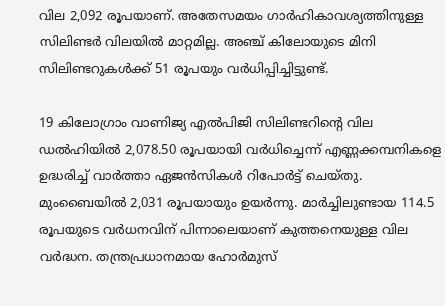വില 2,092 രൂപയാണ്. അതേസമയം ഗാര്‍ഹികാവശ്യത്തിനുള്ള സിലിണ്ടര്‍ വിലയില്‍ മാറ്റമില്ല. അഞ്ച് കിലോയുടെ മിനി സിലിണ്ടറുകള്‍ക്ക് 51 രൂപയും വര്‍ധിപ്പിച്ചിട്ടുണ്ട്.

19 കിലോഗ്രാം വാണിജ്യ എല്‍പിജി സിലിണ്ടറിന്റെ വില ഡല്‍ഹിയില്‍ 2,078.50 രൂപയായി വര്‍ധിച്ചെന്ന് എണ്ണക്കമ്പനികളെ ഉദ്ധരിച്ച് വാര്‍ത്താ ഏജന്‍സികള്‍ റിപോര്‍ട്ട് ചെയ്തു. മുംബൈയില്‍ 2,031 രൂപയായും ഉയര്‍ന്നു. മാര്‍ച്ചിലുണ്ടായ 114.5 രൂപയുടെ വര്‍ധനവിന് പിന്നാലെയാണ് കുത്തനെയുള്ള വില വര്‍ദ്ധന. തന്ത്രപ്രധാനമായ ഹോര്‍മുസ്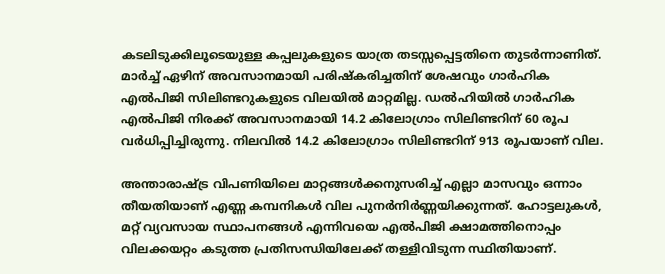കടലിടുക്കിലൂടെയുള്ള കപ്പലുകളുടെ യാത്ര തടസ്സപ്പെട്ടതിനെ തുടര്‍ന്നാണിത്. മാര്‍ച്ച് ഏഴിന് അവസാനമായി പരിഷ്‌കരിച്ചതിന് ശേഷവും ഗാര്‍ഹിക എല്‍പിജി സിലിണ്ടറുകളുടെ വിലയില്‍ മാറ്റമില്ല. ഡല്‍ഹിയില്‍ ഗാര്‍ഹിക എല്‍പിജി നിരക്ക് അവസാനമായി 14.2 കിലോഗ്രാം സിലിണ്ടറിന് 60 രൂപ വര്‍ധിപ്പിച്ചിരുന്നു. നിലവില്‍ 14.2 കിലോഗ്രാം സിലിണ്ടറിന് 913 രൂപയാണ് വില.

അന്താരാഷ്ട്ര വിപണിയിലെ മാറ്റങ്ങള്‍ക്കനുസരിച്ച് എല്ലാ മാസവും ഒന്നാം തീയതിയാണ് എണ്ണ കമ്പനികള്‍ വില പുനര്‍നിര്‍ണ്ണയിക്കുന്നത്. ഹോട്ടലുകള്‍, മറ്റ് വ്യവസായ സ്ഥാപനങ്ങള്‍ എന്നിവയെ എല്‍പിജി ക്ഷാമത്തിനൊപ്പം വിലക്കയറ്റം കടുത്ത പ്രതിസന്ധിയിലേക്ക് തള്ളിവിടുന്ന സ്ഥിതിയാണ്.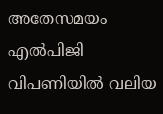അതേസമയം എല്‍പിജി വിപണിയില്‍ വലിയ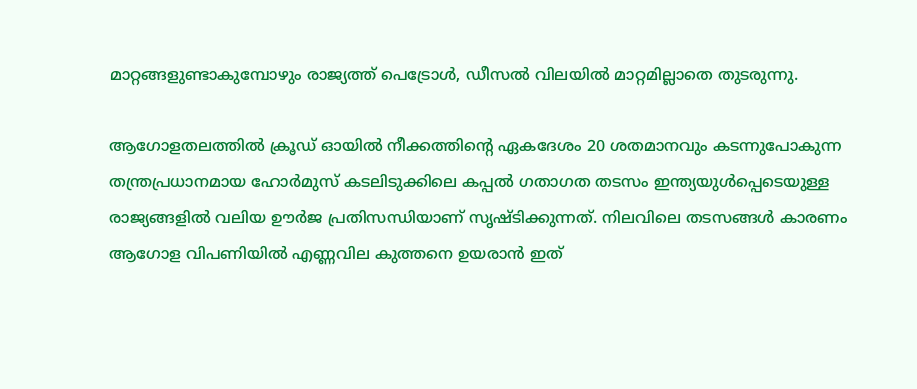മാറ്റങ്ങളുണ്ടാകുമ്പോഴും രാജ്യത്ത് പെട്രോള്‍, ഡീസല്‍ വിലയില്‍ മാറ്റമില്ലാതെ തുടരുന്നു.

ആഗോളതലത്തില്‍ ക്രൂഡ് ഓയില്‍ നീക്കത്തിന്റെ ഏകദേശം 20 ശതമാനവും കടന്നുപോകുന്ന തന്ത്രപ്രധാനമായ ഹോര്‍മുസ് കടലിടുക്കിലെ കപ്പല്‍ ഗതാഗത തടസം ഇന്ത്യയുള്‍പ്പെടെയുള്ള രാജ്യങ്ങളില്‍ വലിയ ഊര്‍ജ പ്രതിസന്ധിയാണ് സൃഷ്ടിക്കുന്നത്. നിലവിലെ തടസങ്ങള്‍ കാരണം ആഗോള വിപണിയില്‍ എണ്ണവില കുത്തനെ ഉയരാന്‍ ഇത്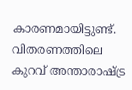കാരണമായിട്ടുണ്ട്. വിതരണത്തിലെ കുറവ് അന്താരാഷ്ട്ര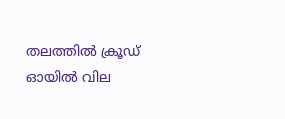തലത്തില്‍ ക്രൂഡ് ഓയില്‍ വില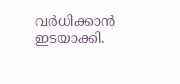വര്‍ധിക്കാന്‍ ഇടയാക്കി.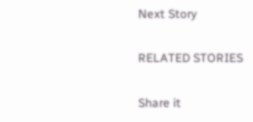Next Story

RELATED STORIES

Share it